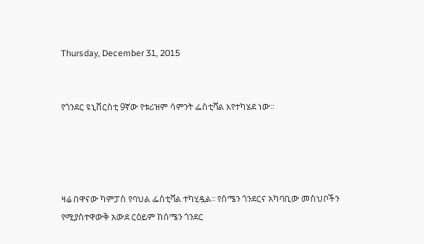Thursday, December 31, 2015


የጎንደር ዩኒቨርስቲ 9ኛው የቱሪዝም ሳምንት ፌስቲቫል እየተካሄደ ነው፡፡




ዛሬ በዋናው ካምፓስ የባህል ፌስቲቫል ተካሂዷል፡፡ የሰሜን ጎንደርና አካባቢው መስህቦችን የሚያስተዋውቅ አውደ ርዕይም ከሰሜን ጎንደር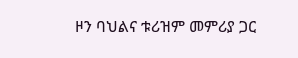ዞን ባህልና ቱሪዝም መምሪያ ጋር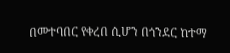በመተባበር የቀረበ ሲሆን በጎንደር ከተማ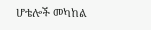ሆቴሎች መካከል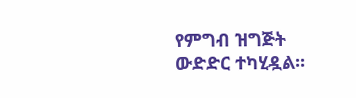የምግብ ዝግጅት ውድድር ተካሂዷል፡፡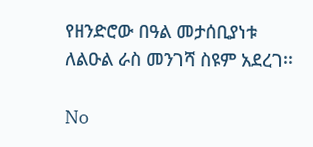የዘንድሮው በዓል መታሰቢያነቱ ለልዑል ራስ መንገሻ ስዩም አደረገ፡፡

No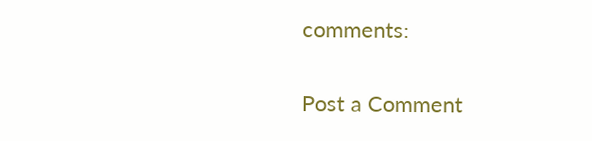comments:

Post a Comment